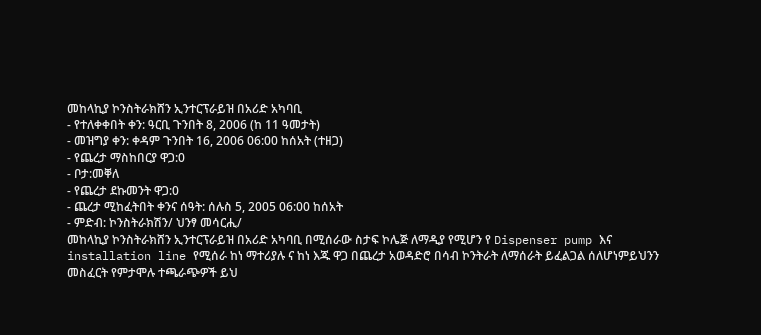መከላኪያ ኮንስትራክሸን ኢንተርፕራይዝ በአሪድ አካባቢ
- የተለቀቀበት ቀን: ዓርቢ ጉንበት 8, 2006 (ከ 11 ዓመታት)
- መዝግያ ቀን: ቀዳም ጉንበት 16, 2006 06:00 ከሰአት (ተዘጋ)
- የጨረታ ማስከበርያ ዋጋ:0
- ቦታ:መቐለ
- የጨረታ ደኩመንት ዋጋ:0
- ጨረታ ሚከፈትበት ቀንና ሰዓት: ሰሉስ 5, 2005 06:00 ከሰአት
- ምድብ: ኮንስትራክሽን/ ህንፃ መሳርሒ/
መከላኪያ ኮንስትራክሸን ኢንተርፕራይዝ በአሪድ አካባቢ በሚሰራው ስታፍ ኮሌጅ ለማዲያ የሚሆን የ Dispenser pump እና installation line የሚሰራ ከነ ማተሪያሉ ና ከነ እጁ ዋጋ በጨረታ አወዳድሮ በሳብ ኮንትራት ለማሰራት ይፈልጋል ሰለሆነምይህንን መስፈርት የምታሞሉ ተጫራጭዎች ይህ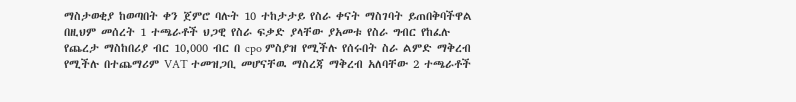ማስታወቂያ ከወጣበት ቀን ጀምሮ ባሉት 10 ተከታታይ የስራ ቀናት ማስገባት ይጠበቅባችዋል በዚህም መሰረት 1 ተጫራቶች ህጋዊ የስራ ፍቃድ ያላቸው ያአመቱ የስራ ግብር የከፈሉ የጨረታ ማስከበሪያ ብር 10,000 ብር በ cpo ምስያዝ የሚችሉ የሰሩበት ስራ ልምድ ማቅረብ የሚችሉ በተጨማሪም VAT ተመዝጋቢ መሆናቸዉ ማስረጃ ማቅረብ አለባቸው 2 ተጫራቶች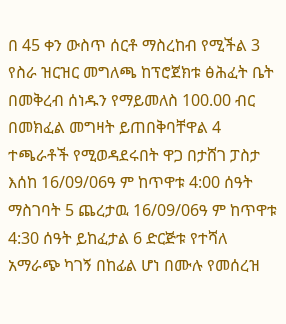በ 45 ቀን ውስጥ ሰርቶ ማስረከብ የሚችል 3 የስራ ዝርዝር መግለጫ ከፕሮጀክቱ ፅሕፈት ቤት በመቅረብ ሰነዱን የማይመለስ 100.00 ብር በመክፈል መግዛት ይጠበቅባቸዋል 4 ተጫራቶች የሚወዳደሩበት ዋጋ በታሸገ ፓስታ እሰከ 16/09/06ዓ ም ከጥዋቱ 4:00 ሰዓት ማስገባት 5 ጨረታዉ 16/09/06ዓ ም ከጥዋቱ 4:30 ሰዓት ይከፈታል 6 ድርጅቱ የተሻለ አማራጭ ካገኝ በከፊል ሆነ በሙሉ የመሰረዝ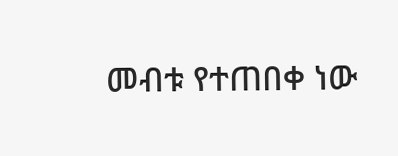መብቱ የተጠበቀ ነው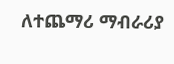ለተጨማሪ ማብራሪያ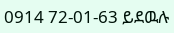0914 72-01-63 ይደዉሉ